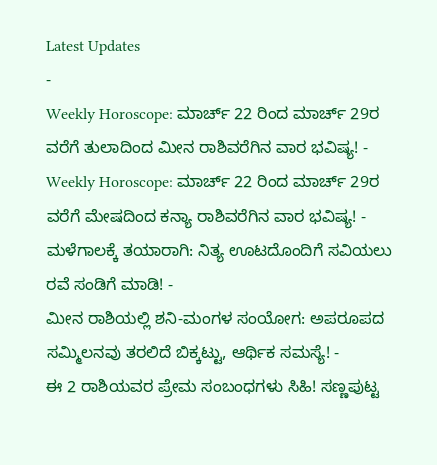Latest Updates
-
Weekly Horoscope: ಮಾರ್ಚ್ 22 ರಿಂದ ಮಾರ್ಚ್ 29ರ ವರೆಗೆ ತುಲಾದಿಂದ ಮೀನ ರಾಶಿವರೆಗಿನ ವಾರ ಭವಿಷ್ಯ! -
Weekly Horoscope: ಮಾರ್ಚ್ 22 ರಿಂದ ಮಾರ್ಚ್ 29ರ ವರೆಗೆ ಮೇಷದಿಂದ ಕನ್ಯಾ ರಾಶಿವರೆಗಿನ ವಾರ ಭವಿಷ್ಯ! -
ಮಳೆಗಾಲಕ್ಕೆ ತಯಾರಾಗಿ: ನಿತ್ಯ ಊಟದೊಂದಿಗೆ ಸವಿಯಲು ರವೆ ಸಂಡಿಗೆ ಮಾಡಿ! -
ಮೀನ ರಾಶಿಯಲ್ಲಿ ಶನಿ-ಮಂಗಳ ಸಂಯೋಗ: ಅಪರೂಪದ ಸಮ್ಮಿಲನವು ತರಲಿದೆ ಬಿಕ್ಕಟ್ಟು, ಆರ್ಥಿಕ ಸಮಸ್ಯೆ! -
ಈ 2 ರಾಶಿಯವರ ಪ್ರೇಮ ಸಂಬಂಧಗಳು ಸಿಹಿ! ಸಣ್ಣಪುಟ್ಟ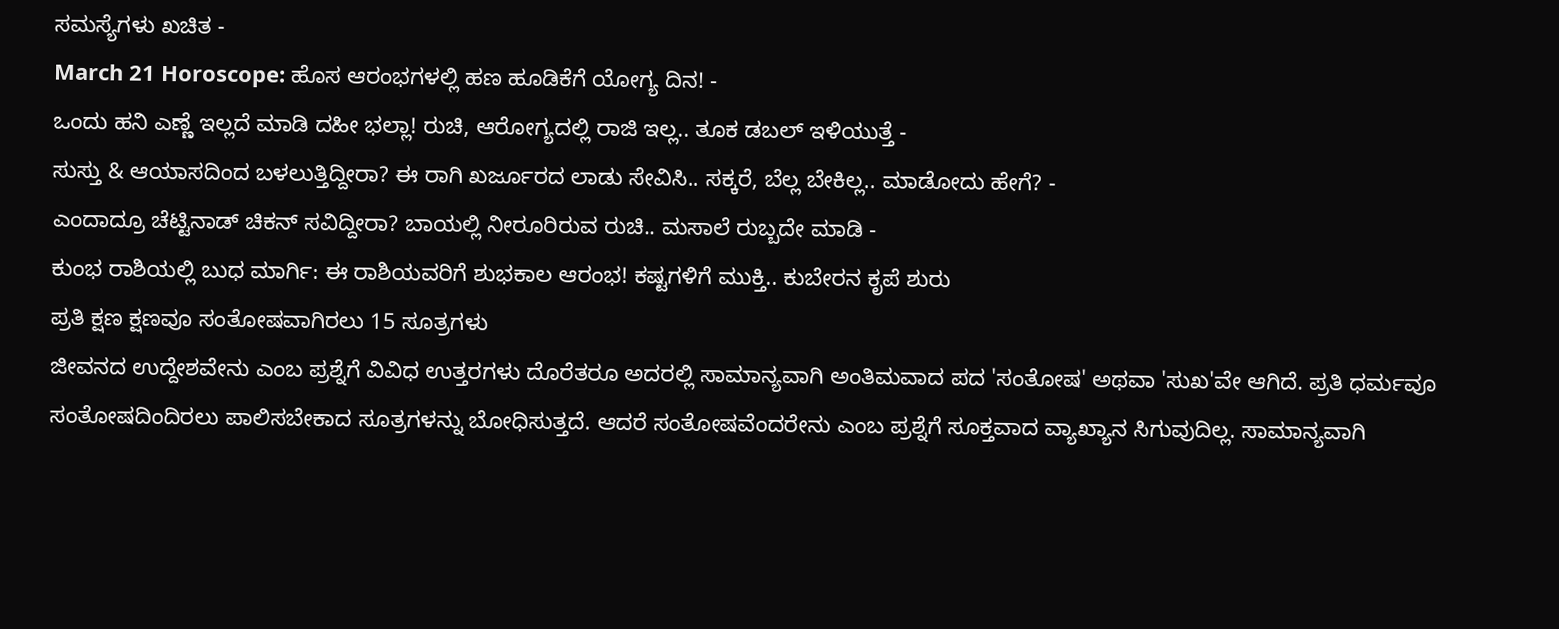ಸಮಸ್ಯೆಗಳು ಖಚಿತ -
March 21 Horoscope: ಹೊಸ ಆರಂಭಗಳಲ್ಲಿ ಹಣ ಹೂಡಿಕೆಗೆ ಯೋಗ್ಯ ದಿನ! -
ಒಂದು ಹನಿ ಎಣ್ಣೆ ಇಲ್ಲದೆ ಮಾಡಿ ದಹೀ ಭಲ್ಲಾ! ರುಚಿ, ಆರೋಗ್ಯದಲ್ಲಿ ರಾಜಿ ಇಲ್ಲ.. ತೂಕ ಡಬಲ್ ಇಳಿಯುತ್ತೆ -
ಸುಸ್ತು & ಆಯಾಸದಿಂದ ಬಳಲುತ್ತಿದ್ದೀರಾ? ಈ ರಾಗಿ ಖರ್ಜೂರದ ಲಾಡು ಸೇವಿಸಿ.. ಸಕ್ಕರೆ, ಬೆಲ್ಲ ಬೇಕಿಲ್ಲ.. ಮಾಡೋದು ಹೇಗೆ? -
ಎಂದಾದ್ರೂ ಚೆಟ್ಟಿನಾಡ್ ಚಿಕನ್ ಸವಿದ್ದೀರಾ? ಬಾಯಲ್ಲಿ ನೀರೂರಿರುವ ರುಚಿ.. ಮಸಾಲೆ ರುಬ್ಬದೇ ಮಾಡಿ -
ಕುಂಭ ರಾಶಿಯಲ್ಲಿ ಬುಧ ಮಾರ್ಗಿ: ಈ ರಾಶಿಯವರಿಗೆ ಶುಭಕಾಲ ಆರಂಭ! ಕಷ್ಟಗಳಿಗೆ ಮುಕ್ತಿ.. ಕುಬೇರನ ಕೃಪೆ ಶುರು
ಪ್ರತಿ ಕ್ಷಣ ಕ್ಷಣವೂ ಸಂತೋಷವಾಗಿರಲು 15 ಸೂತ್ರಗಳು
ಜೀವನದ ಉದ್ದೇಶವೇನು ಎಂಬ ಪ್ರಶ್ನೆಗೆ ವಿವಿಧ ಉತ್ತರಗಳು ದೊರೆತರೂ ಅದರಲ್ಲಿ ಸಾಮಾನ್ಯವಾಗಿ ಅಂತಿಮವಾದ ಪದ 'ಸಂತೋಷ' ಅಥವಾ 'ಸುಖ'ವೇ ಆಗಿದೆ. ಪ್ರತಿ ಧರ್ಮವೂ ಸಂತೋಷದಿಂದಿರಲು ಪಾಲಿಸಬೇಕಾದ ಸೂತ್ರಗಳನ್ನು ಬೋಧಿಸುತ್ತದೆ. ಆದರೆ ಸಂತೋಷವೆಂದರೇನು ಎಂಬ ಪ್ರಶ್ನೆಗೆ ಸೂಕ್ತವಾದ ವ್ಯಾಖ್ಯಾನ ಸಿಗುವುದಿಲ್ಲ. ಸಾಮಾನ್ಯವಾಗಿ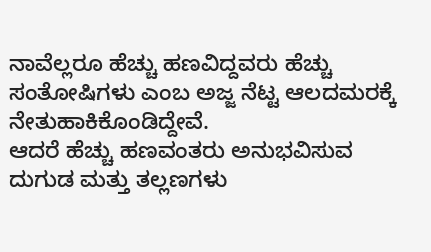ನಾವೆಲ್ಲರೂ ಹೆಚ್ಚು ಹಣವಿದ್ದವರು ಹೆಚ್ಚು ಸಂತೋಷಿಗಳು ಎಂಬ ಅಜ್ಜ ನೆಟ್ಟ ಆಲದಮರಕ್ಕೆ ನೇತುಹಾಕಿಕೊಂಡಿದ್ದೇವೆ.
ಆದರೆ ಹೆಚ್ಚು ಹಣವಂತರು ಅನುಭವಿಸುವ ದುಗುಡ ಮತ್ತು ತಲ್ಲಣಗಳು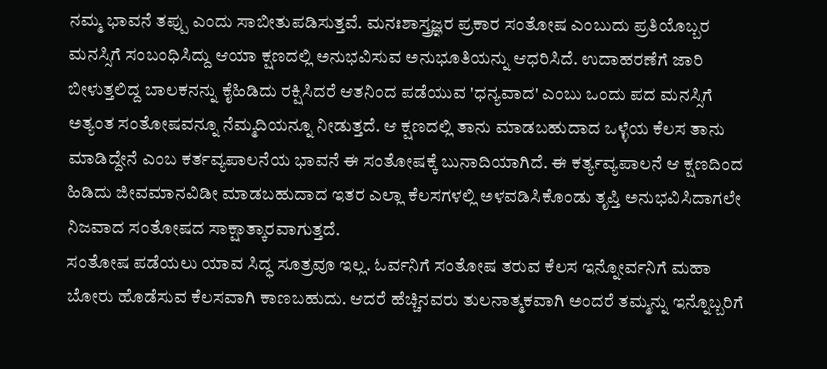ನಮ್ಮ ಭಾವನೆ ತಪ್ಪು ಎಂದು ಸಾಬೀತುಪಡಿಸುತ್ತವೆ. ಮನಃಶಾಸ್ತ್ರಜ್ಞರ ಪ್ರಕಾರ ಸಂತೋಷ ಎಂಬುದು ಪ್ರತಿಯೊಬ್ಬರ ಮನಸ್ಸಿಗೆ ಸಂಬಂಧಿಸಿದ್ದು ಆಯಾ ಕ್ಷಣದಲ್ಲಿ ಅನುಭವಿಸುವ ಅನುಭೂತಿಯನ್ನು ಆಧರಿಸಿದೆ. ಉದಾಹರಣೆಗೆ ಜಾರಿ ಬೀಳುತ್ತಲಿದ್ದ ಬಾಲಕನನ್ನು ಕೈಹಿಡಿದು ರಕ್ಷಿಸಿದರೆ ಆತನಿಂದ ಪಡೆಯುವ 'ಧನ್ಯವಾದ' ಎಂಬು ಒಂದು ಪದ ಮನಸ್ಸಿಗೆ ಅತ್ಯಂತ ಸಂತೋಷವನ್ನೂ ನೆಮ್ಮದಿಯನ್ನೂ ನೀಡುತ್ತದೆ. ಆ ಕ್ಷಣದಲ್ಲಿ ತಾನು ಮಾಡಬಹುದಾದ ಒಳ್ಳೆಯ ಕೆಲಸ ತಾನು ಮಾಡಿದ್ದೇನೆ ಎಂಬ ಕರ್ತವ್ಯಪಾಲನೆಯ ಭಾವನೆ ಈ ಸಂತೋಷಕ್ಕೆ ಬುನಾದಿಯಾಗಿದೆ. ಈ ಕರ್ತ್ಯವ್ಯಪಾಲನೆ ಆ ಕ್ಷಣದಿಂದ ಹಿಡಿದು ಜೀವಮಾನವಿಡೀ ಮಾಡಬಹುದಾದ ಇತರ ಎಲ್ಲಾ ಕೆಲಸಗಳಲ್ಲಿ ಅಳವಡಿಸಿಕೊಂಡು ತೃಪ್ತಿ ಅನುಭವಿಸಿದಾಗಲೇ ನಿಜವಾದ ಸಂತೋಷದ ಸಾಕ್ಷಾತ್ಕಾರವಾಗುತ್ತದೆ.
ಸಂತೋಷ ಪಡೆಯಲು ಯಾವ ಸಿದ್ಧ ಸೂತ್ರವೂ ಇಲ್ಲ. ಓರ್ವನಿಗೆ ಸಂತೋಷ ತರುವ ಕೆಲಸ ಇನ್ನೋರ್ವನಿಗೆ ಮಹಾ ಬೋರು ಹೊಡೆಸುವ ಕೆಲಸವಾಗಿ ಕಾಣಬಹುದು. ಆದರೆ ಹೆಚ್ಚಿನವರು ತುಲನಾತ್ಮಕವಾಗಿ ಅಂದರೆ ತಮ್ಮನ್ನು ಇನ್ನೊಬ್ಬರಿಗೆ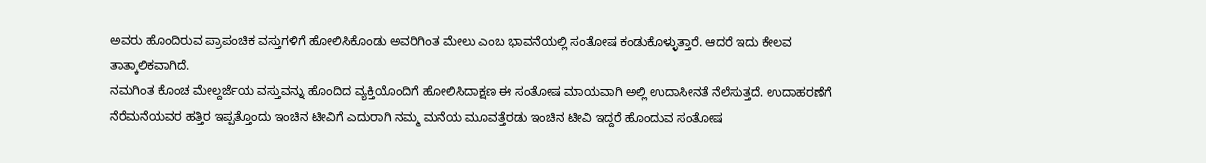ಅವರು ಹೊಂದಿರುವ ಪ್ರಾಪಂಚಿಕ ವಸ್ತುಗಳಿಗೆ ಹೋಲಿಸಿಕೊಂಡು ಅವರಿಗಿಂತ ಮೇಲು ಎಂಬ ಭಾವನೆಯಲ್ಲಿ ಸಂತೋಷ ಕಂಡುಕೊಳ್ಳುತ್ತಾರೆ. ಆದರೆ ಇದು ಕೇಲವ ತಾತ್ಕಾಲಿಕವಾಗಿದೆ.
ನಮಗಿಂತ ಕೊಂಚ ಮೇಲ್ದರ್ಜೆಯ ವಸ್ತುವನ್ನು ಹೊಂದಿದ ವ್ಯಕ್ತಿಯೊಂದಿಗೆ ಹೋಲಿಸಿದಾಕ್ಷಣ ಈ ಸಂತೋಷ ಮಾಯವಾಗಿ ಅಲ್ಲಿ ಉದಾಸೀನತೆ ನೆಲೆಸುತ್ತದೆ. ಉದಾಹರಣೆಗೆ ನೆರೆಮನೆಯವರ ಹತ್ತಿರ ಇಪ್ಪತ್ತೊಂದು ಇಂಚಿನ ಟೀವಿಗೆ ಎದುರಾಗಿ ನಮ್ಮ ಮನೆಯ ಮೂವತ್ತೆರಡು ಇಂಚಿನ ಟೀವಿ ಇದ್ದರೆ ಹೊಂದುವ ಸಂತೋಷ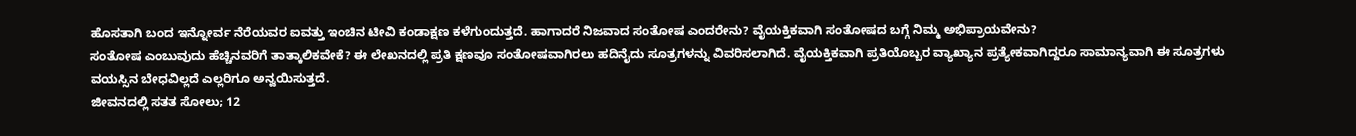ಹೊಸತಾಗಿ ಬಂದ ಇನ್ನೋರ್ವ ನೆರೆಯವರ ಐವತ್ತು ಇಂಚಿನ ಟೀವಿ ಕಂಡಾಕ್ಷಣ ಕಳೆಗುಂದುತ್ತದೆ. ಹಾಗಾದರೆ ನಿಜವಾದ ಸಂತೋಷ ಎಂದರೇನು? ವೈಯಕ್ತಿಕವಾಗಿ ಸಂತೋಷದ ಬಗ್ಗೆ ನಿಮ್ಮ ಅಭಿಪ್ರಾಯವೇನು?
ಸಂತೋಷ ಎಂಬುವುದು ಹೆಚ್ಚಿನವರಿಗೆ ತಾತ್ಕಾಲಿಕವೇಕೆ? ಈ ಲೇಖನದಲ್ಲಿ ಪ್ರತಿ ಕ್ಷಣವೂ ಸಂತೋಷವಾಗಿರಲು ಹದಿನೈದು ಸೂತ್ರಗಳನ್ನು ವಿವರಿಸಲಾಗಿದೆ. ವೈಯಕ್ತಿಕವಾಗಿ ಪ್ರತಿಯೊಬ್ಬರ ವ್ಯಾಖ್ಯಾನ ಪ್ರತ್ಯೇಕವಾಗಿದ್ದರೂ ಸಾಮಾನ್ಯವಾಗಿ ಈ ಸೂತ್ರಗಳು ವಯಸ್ಸಿನ ಬೇಧವಿಲ್ಲದೆ ಎಲ್ಲರಿಗೂ ಅನ್ವಯಿಸುತ್ತದೆ.
ಜೀವನದಲ್ಲಿ ಸತತ ಸೋಲು; 12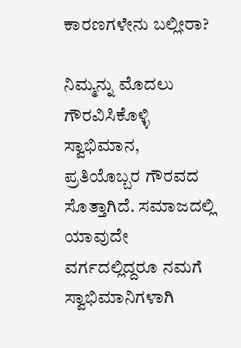ಕಾರಣಗಳೇನು ಬಲ್ಲೀರಾ?

ನಿಮ್ಮನ್ನು ಮೊದಲು ಗೌರವಿಸಿಕೊಳ್ಳಿ
ಸ್ವಾಭಿಮಾನ, ಪ್ರತಿಯೊಬ್ಬರ ಗೌರವದ ಸೊತ್ತಾಗಿದೆ. ಸಮಾಜದಲ್ಲಿ ಯಾವುದೇ ವರ್ಗದಲ್ಲಿದ್ದರೂ ನಮಗೆ ಸ್ವಾಭಿಮಾನಿಗಳಾಗಿ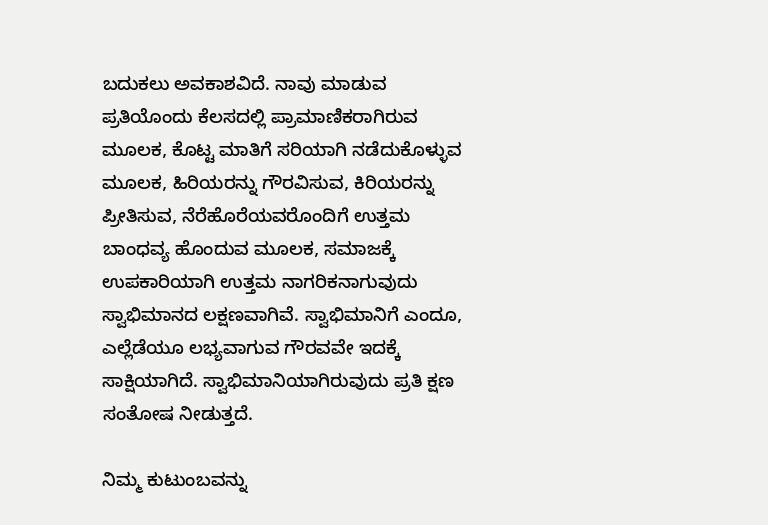ಬದುಕಲು ಅವಕಾಶವಿದೆ. ನಾವು ಮಾಡುವ ಪ್ರತಿಯೊಂದು ಕೆಲಸದಲ್ಲಿ ಪ್ರಾಮಾಣಿಕರಾಗಿರುವ ಮೂಲಕ, ಕೊಟ್ಟ ಮಾತಿಗೆ ಸರಿಯಾಗಿ ನಡೆದುಕೊಳ್ಳುವ ಮೂಲಕ, ಹಿರಿಯರನ್ನು ಗೌರವಿಸುವ, ಕಿರಿಯರನ್ನು ಪ್ರೀತಿಸುವ, ನೆರೆಹೊರೆಯವರೊಂದಿಗೆ ಉತ್ತಮ ಬಾಂಧವ್ಯ ಹೊಂದುವ ಮೂಲಕ, ಸಮಾಜಕ್ಕೆ ಉಪಕಾರಿಯಾಗಿ ಉತ್ತಮ ನಾಗರಿಕನಾಗುವುದು ಸ್ವಾಭಿಮಾನದ ಲಕ್ಷಣವಾಗಿವೆ. ಸ್ವಾಭಿಮಾನಿಗೆ ಎಂದೂ, ಎಲ್ಲೆಡೆಯೂ ಲಭ್ಯವಾಗುವ ಗೌರವವೇ ಇದಕ್ಕೆ ಸಾಕ್ಷಿಯಾಗಿದೆ. ಸ್ವಾಭಿಮಾನಿಯಾಗಿರುವುದು ಪ್ರತಿ ಕ್ಷಣ ಸಂತೋಷ ನೀಡುತ್ತದೆ.

ನಿಮ್ಮ ಕುಟುಂಬವನ್ನು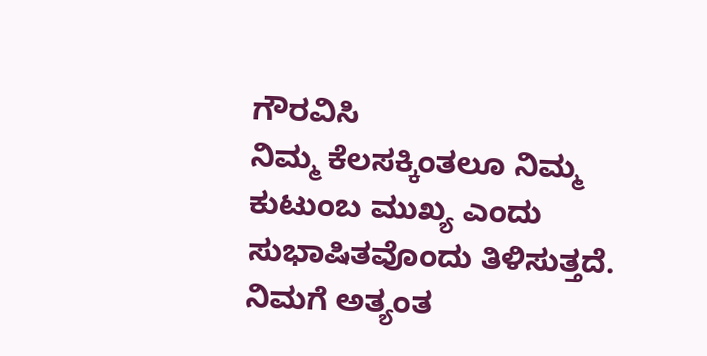ಗೌರವಿಸಿ
ನಿಮ್ಮ ಕೆಲಸಕ್ಕಿಂತಲೂ ನಿಮ್ಮ ಕುಟುಂಬ ಮುಖ್ಯ ಎಂದು ಸುಭಾಷಿತವೊಂದು ತಿಳಿಸುತ್ತದೆ. ನಿಮಗೆ ಅತ್ಯಂತ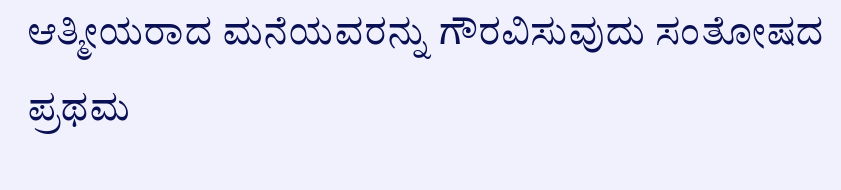ಆತ್ಮೀಯರಾದ ಮನೆಯವರನ್ನು ಗೌರವಿಸುವುದು ಸಂತೋಷದ ಪ್ರಥಮ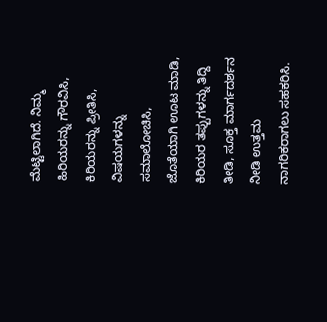ಮೆಟ್ಟಿಲಾಗಿದೆ. ನಿಮ್ಮ ಹಿರಿಯರನ್ನು ಗೌರವಿಸಿ, ಕಿರಿಯರನ್ನು ಪ್ರೀತಿಸಿ, ವಿಷಯಗಳನ್ನು ಸಮಾಲೋಚಿಸಿ, ಜೊತೆಯಾಗಿ ಊಟ ಮಾಡಿ, ಕಿರಿಯರ ತಪ್ಪುಗಳನ್ನು ತಿದ್ದಿ ತೀಡಿ, ಸೂಕ್ತ ಮಾರ್ಗದರ್ಶನ ನೀಡಿ ಉತ್ತಮ ನಾಗರಿಕರಾಗಲು ಸಹಕರಿಸಿ.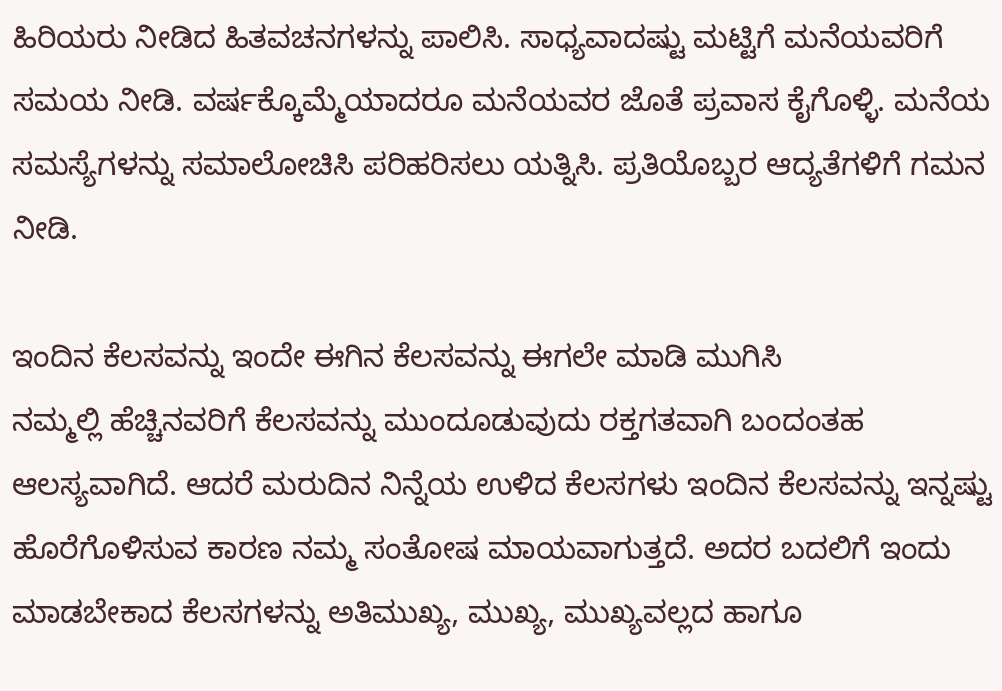ಹಿರಿಯರು ನೀಡಿದ ಹಿತವಚನಗಳನ್ನು ಪಾಲಿಸಿ. ಸಾಧ್ಯವಾದಷ್ಟು ಮಟ್ಟಿಗೆ ಮನೆಯವರಿಗೆ ಸಮಯ ನೀಡಿ. ವರ್ಷಕ್ಕೊಮ್ಮೆಯಾದರೂ ಮನೆಯವರ ಜೊತೆ ಪ್ರವಾಸ ಕೈಗೊಳ್ಳಿ. ಮನೆಯ ಸಮಸ್ಯೆಗಳನ್ನು ಸಮಾಲೋಚಿಸಿ ಪರಿಹರಿಸಲು ಯತ್ನಿಸಿ. ಪ್ರತಿಯೊಬ್ಬರ ಆದ್ಯತೆಗಳಿಗೆ ಗಮನ ನೀಡಿ.

ಇಂದಿನ ಕೆಲಸವನ್ನು ಇಂದೇ ಈಗಿನ ಕೆಲಸವನ್ನು ಈಗಲೇ ಮಾಡಿ ಮುಗಿಸಿ
ನಮ್ಮಲ್ಲಿ ಹೆಚ್ಚಿನವರಿಗೆ ಕೆಲಸವನ್ನು ಮುಂದೂಡುವುದು ರಕ್ತಗತವಾಗಿ ಬಂದಂತಹ ಆಲಸ್ಯವಾಗಿದೆ. ಆದರೆ ಮರುದಿನ ನಿನ್ನೆಯ ಉಳಿದ ಕೆಲಸಗಳು ಇಂದಿನ ಕೆಲಸವನ್ನು ಇನ್ನಷ್ಟು ಹೊರೆಗೊಳಿಸುವ ಕಾರಣ ನಮ್ಮ ಸಂತೋಷ ಮಾಯವಾಗುತ್ತದೆ. ಅದರ ಬದಲಿಗೆ ಇಂದು ಮಾಡಬೇಕಾದ ಕೆಲಸಗಳನ್ನು ಅತಿಮುಖ್ಯ, ಮುಖ್ಯ, ಮುಖ್ಯವಲ್ಲದ ಹಾಗೂ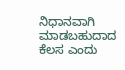ನಿಧಾನವಾಗಿ ಮಾಡಬಹುದಾದ ಕೆಲಸ ಎಂದು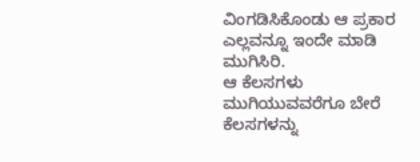ವಿಂಗಡಿಸಿಕೊಂಡು ಆ ಪ್ರಕಾರ ಎಲ್ಲವನ್ನೂ ಇಂದೇ ಮಾಡಿ ಮುಗಿಸಿರಿ.
ಆ ಕೆಲಸಗಳು ಮುಗಿಯುವವರೆಗೂ ಬೇರೆ ಕೆಲಸಗಳನ್ನು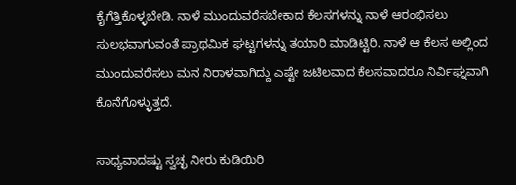ಕೈಗೆತ್ತಿಕೊಳ್ಳಬೇಡಿ. ನಾಳೆ ಮುಂದುವರೆಸಬೇಕಾದ ಕೆಲಸಗಳನ್ನು ನಾಳೆ ಆರಂಭಿಸಲು ಸುಲಭವಾಗುವಂತೆ ಪ್ರಾಥಮಿಕ ಘಟ್ಟಗಳನ್ನು ತಯಾರಿ ಮಾಡಿಟ್ಟಿರಿ. ನಾಳೆ ಆ ಕೆಲಸ ಅಲ್ಲಿಂದ ಮುಂದುವರೆಸಲು ಮನ ನಿರಾಳವಾಗಿದ್ದು ಎಷ್ಟೇ ಜಟಿಲವಾದ ಕೆಲಸವಾದರೂ ನಿರ್ವಿಘ್ನವಾಗಿ ಕೊನೆಗೊಳ್ಳುತ್ತದೆ.

ಸಾಧ್ಯವಾದಷ್ಟು ಸ್ವಚ್ಛ ನೀರು ಕುಡಿಯಿರಿ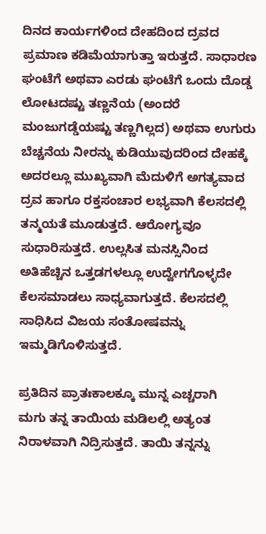ದಿನದ ಕಾರ್ಯಗಳಿಂದ ದೇಹದಿಂದ ದ್ರವದ ಪ್ರಮಾಣ ಕಡಿಮೆಯಾಗುತ್ತಾ ಇರುತ್ತದೆ. ಸಾಧಾರಣ ಘಂಟೆಗೆ ಅಥವಾ ಎರಡು ಘಂಟೆಗೆ ಒಂದು ದೊಡ್ಡ ಲೋಟದಷ್ಟು ತಣ್ಣನೆಯ (ಅಂದರೆ ಮಂಜುಗಡ್ಡೆಯಷ್ಟು ತಣ್ಣಗಿಲ್ಲದ) ಅಥವಾ ಉಗುರು ಬೆಚ್ಚನೆಯ ನೀರನ್ನು ಕುಡಿಯುವುದರಿಂದ ದೇಹಕ್ಕೆ ಅದರಲ್ಲೂ ಮುಖ್ಯವಾಗಿ ಮೆದುಳಿಗೆ ಅಗತ್ಯವಾದ ದ್ರವ ಹಾಗೂ ರಕ್ತಸಂಚಾರ ಲಭ್ಯವಾಗಿ ಕೆಲಸದಲ್ಲಿ ತನ್ಮಯತೆ ಮೂಡುತ್ತದೆ. ಆರೋಗ್ಯವೂ ಸುಧಾರಿಸುತ್ತದೆ. ಉಲ್ಲಸಿತ ಮನಸ್ಸಿನಿಂದ ಅತಿಹೆಚ್ಚಿನ ಒತ್ತಡಗಳಲ್ಲೂ ಉದ್ವೇಗಗೊಳ್ಳದೇ ಕೆಲಸಮಾಡಲು ಸಾಧ್ಯವಾಗುತ್ತದೆ. ಕೆಲಸದಲ್ಲಿ ಸಾಧಿಸಿದ ವಿಜಯ ಸಂತೋಷವನ್ನು ಇಮ್ಮಡಿಗೊಳಿಸುತ್ತದೆ.

ಪ್ರತಿದಿನ ಪ್ರಾತಃಕಾಲಕ್ಕೂ ಮುನ್ನ ಎಚ್ಚರಾಗಿ
ಮಗು ತನ್ನ ತಾಯಿಯ ಮಡಿಲಲ್ಲಿ ಅತ್ಯಂತ ನಿರಾಳವಾಗಿ ನಿದ್ರಿಸುತ್ತದೆ. ತಾಯಿ ತನ್ನನ್ನು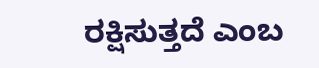ರಕ್ಷಿಸುತ್ತದೆ ಎಂಬ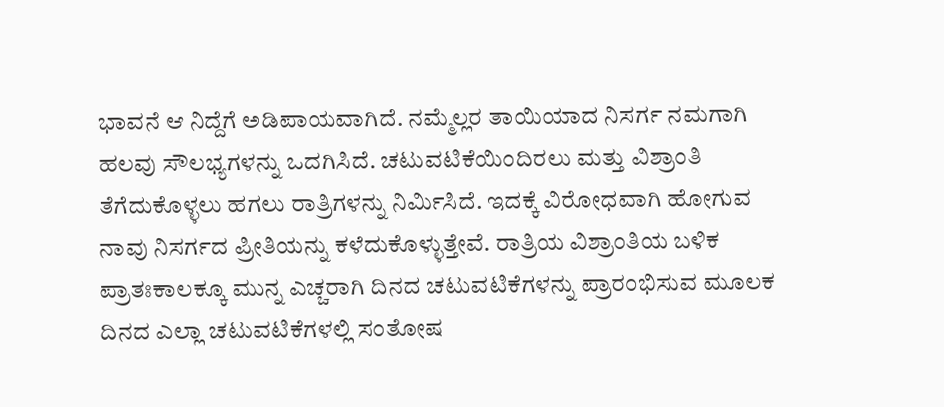ಭಾವನೆ ಆ ನಿದ್ದೆಗೆ ಅಡಿಪಾಯವಾಗಿದೆ. ನಮ್ಮೆಲ್ಲರ ತಾಯಿಯಾದ ನಿಸರ್ಗ ನಮಗಾಗಿ ಹಲವು ಸೌಲಭ್ಯಗಳನ್ನು ಒದಗಿಸಿದೆ. ಚಟುವಟಿಕೆಯಿಂದಿರಲು ಮತ್ತು ವಿಶ್ರಾಂತಿ ತೆಗೆದುಕೊಳ್ಳಲು ಹಗಲು ರಾತ್ರಿಗಳನ್ನು ನಿರ್ಮಿಸಿದೆ. ಇದಕ್ಕೆ ವಿರೋಧವಾಗಿ ಹೋಗುವ ನಾವು ನಿಸರ್ಗದ ಪ್ರೀತಿಯನ್ನು ಕಳೆದುಕೊಳ್ಳುತ್ತೇವೆ. ರಾತ್ರಿಯ ವಿಶ್ರಾಂತಿಯ ಬಳಿಕ ಪ್ರಾತಃಕಾಲಕ್ಕೂ ಮುನ್ನ ಎಚ್ಚರಾಗಿ ದಿನದ ಚಟುವಟಿಕೆಗಳನ್ನು ಪ್ರಾರಂಭಿಸುವ ಮೂಲಕ ದಿನದ ಎಲ್ಲಾ ಚಟುವಟಿಕೆಗಳಲ್ಲಿ ಸಂತೋಷ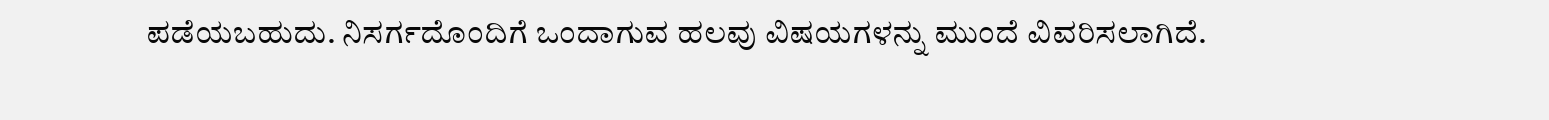ಪಡೆಯಬಹುದು. ನಿಸರ್ಗದೊಂದಿಗೆ ಒಂದಾಗುವ ಹಲವು ವಿಷಯಗಳನ್ನು ಮುಂದೆ ವಿವರಿಸಲಾಗಿದೆ.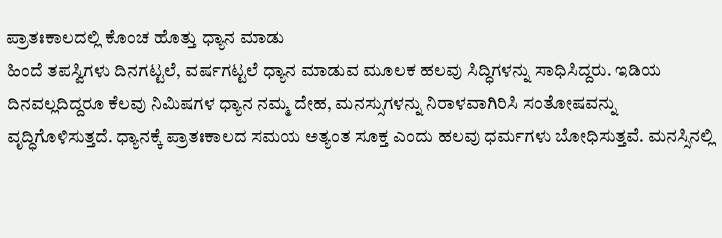ಪ್ರಾತಃಕಾಲದಲ್ಲಿ ಕೊಂಚ ಹೊತ್ತು ಧ್ಯಾನ ಮಾಡು
ಹಿಂದೆ ತಪಸ್ವಿಗಳು ದಿನಗಟ್ಟಲೆ, ವರ್ಷಗಟ್ಟಲೆ ಧ್ಯಾನ ಮಾಡುವ ಮೂಲಕ ಹಲವು ಸಿದ್ಧಿಗಳನ್ನು ಸಾಧಿಸಿದ್ದರು. ಇಡಿಯ ದಿನವಲ್ಲದಿದ್ದರೂ ಕೆಲವು ನಿಮಿಷಗಳ ಧ್ಯಾನ ನಮ್ಮ ದೇಹ, ಮನಸ್ಸುಗಳನ್ನು ನಿರಾಳವಾಗಿರಿಸಿ ಸಂತೋಷವನ್ನು ವೃದ್ಧಿಗೊಳಿಸುತ್ತದೆ. ಧ್ಯಾನಕ್ಕೆ ಪ್ರಾತಃಕಾಲದ ಸಮಯ ಅತ್ಯಂತ ಸೂಕ್ತ ಎಂದು ಹಲವು ಧರ್ಮಗಳು ಬೋಧಿಸುತ್ತವೆ. ಮನಸ್ಸಿನಲ್ಲಿ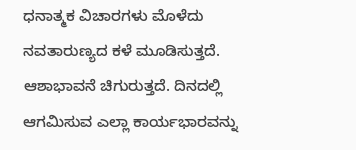ಧನಾತ್ಮಕ ವಿಚಾರಗಳು ಮೊಳೆದು ನವತಾರುಣ್ಯದ ಕಳೆ ಮೂಡಿಸುತ್ತದೆ. ಆಶಾಭಾವನೆ ಚಿಗುರುತ್ತದೆ. ದಿನದಲ್ಲಿ ಆಗಮಿಸುವ ಎಲ್ಲಾ ಕಾರ್ಯಭಾರವನ್ನು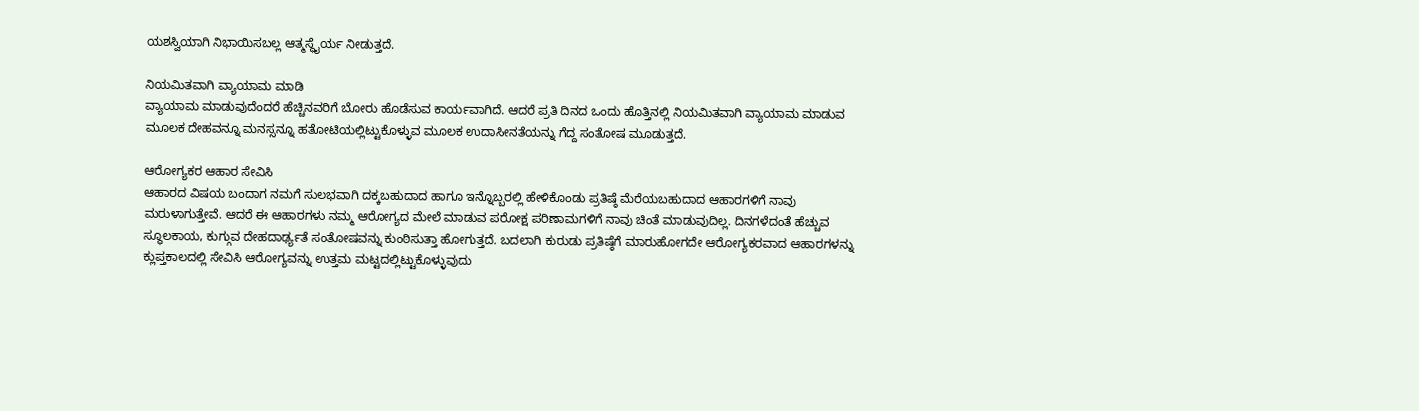ಯಶಸ್ವಿಯಾಗಿ ನಿಭಾಯಿಸಬಲ್ಲ ಆತ್ಮಸ್ಥೈರ್ಯ ನೀಡುತ್ತದೆ.

ನಿಯಮಿತವಾಗಿ ವ್ಯಾಯಾಮ ಮಾಡಿ
ವ್ಯಾಯಾಮ ಮಾಡುವುದೆಂದರೆ ಹೆಚ್ಚಿನವರಿಗೆ ಬೋರು ಹೊಡೆಸುವ ಕಾರ್ಯವಾಗಿದೆ. ಆದರೆ ಪ್ರತಿ ದಿನದ ಒಂದು ಹೊತ್ತಿನಲ್ಲಿ ನಿಯಮಿತವಾಗಿ ವ್ಯಾಯಾಮ ಮಾಡುವ ಮೂಲಕ ದೇಹವನ್ನೂ ಮನಸ್ಸನ್ನೂ ಹತೋಟಿಯಲ್ಲಿಟ್ಟುಕೊಳ್ಳುವ ಮೂಲಕ ಉದಾಸೀನತೆಯನ್ನು ಗೆದ್ದ ಸಂತೋಷ ಮೂಡುತ್ತದೆ.

ಆರೋಗ್ಯಕರ ಆಹಾರ ಸೇವಿಸಿ
ಆಹಾರದ ವಿಷಯ ಬಂದಾಗ ನಮಗೆ ಸುಲಭವಾಗಿ ದಕ್ಕಬಹುದಾದ ಹಾಗೂ ಇನ್ನೊಬ್ಬರಲ್ಲಿ ಹೇಳಿಕೊಂಡು ಪ್ರತಿಷ್ಠೆ ಮೆರೆಯಬಹುದಾದ ಆಹಾರಗಳಿಗೆ ನಾವು ಮರುಳಾಗುತ್ತೇವೆ. ಆದರೆ ಈ ಆಹಾರಗಳು ನಮ್ಮ ಆರೋಗ್ಯದ ಮೇಲೆ ಮಾಡುವ ಪರೋಕ್ಷ ಪರಿಣಾಮಗಳಿಗೆ ನಾವು ಚಿಂತೆ ಮಾಡುವುದಿಲ್ಲ. ದಿನಗಳೆದಂತೆ ಹೆಚ್ಚುವ ಸ್ಥೂಲಕಾಯ, ಕುಗ್ಗುವ ದೇಹದಾರ್ಢ್ಯತೆ ಸಂತೋಷವನ್ನು ಕುಂಠಿಸುತ್ತಾ ಹೋಗುತ್ತದೆ. ಬದಲಾಗಿ ಕುರುಡು ಪ್ರತಿಷ್ಠೆಗೆ ಮಾರುಹೋಗದೇ ಆರೋಗ್ಯಕರವಾದ ಆಹಾರಗಳನ್ನು ಕ್ಲುಪ್ತಕಾಲದಲ್ಲಿ ಸೇವಿಸಿ ಆರೋಗ್ಯವನ್ನು ಉತ್ತಮ ಮಟ್ಟದಲ್ಲಿಟ್ಟುಕೊಳ್ಳುವುದು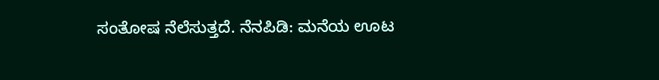ಸಂತೋಷ ನೆಲೆಸುತ್ತದೆ. ನೆನಪಿಡಿ: ಮನೆಯ ಊಟ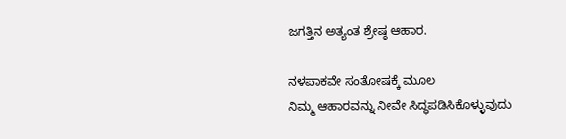ಜಗತ್ತಿನ ಅತ್ಯಂತ ಶ್ರೇಷ್ಠ ಆಹಾರ.

ನಳಪಾಕವೇ ಸಂತೋಷಕ್ಕೆ ಮೂಲ
ನಿಮ್ಮ ಆಹಾರವನ್ನು ನೀವೇ ಸಿದ್ಧಪಡಿಸಿಕೊಳ್ಳುವುದು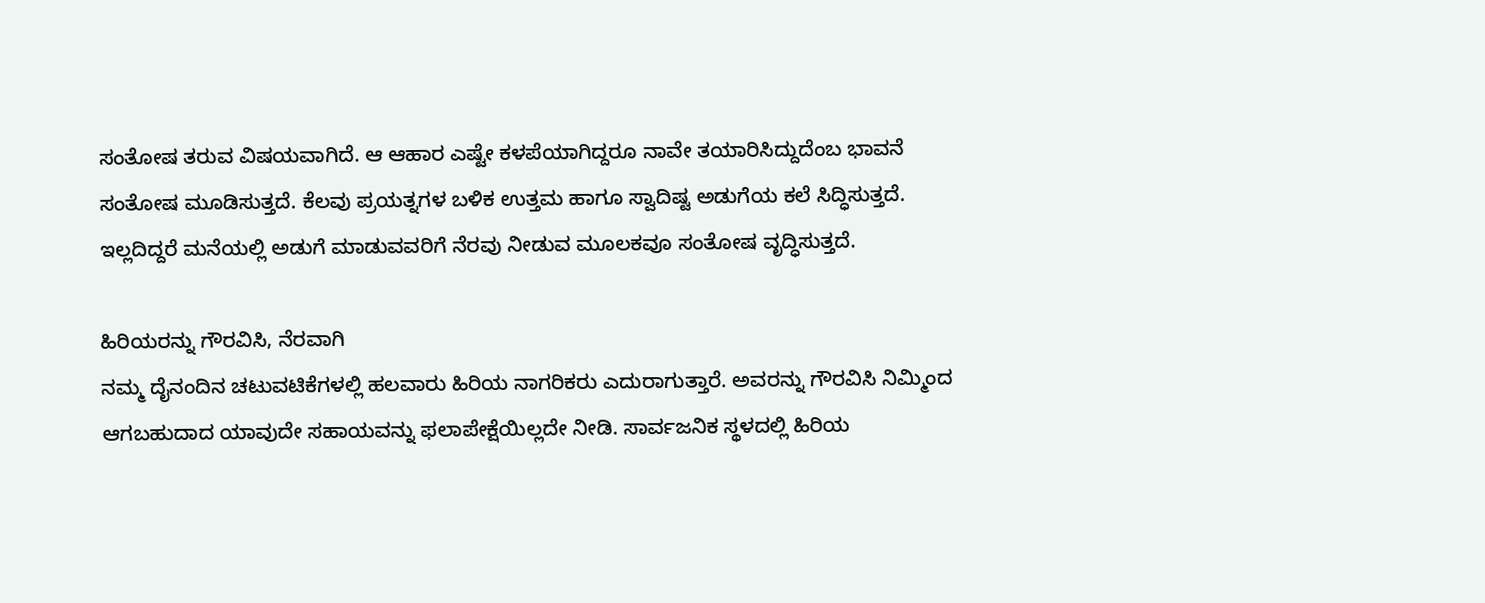ಸಂತೋಷ ತರುವ ವಿಷಯವಾಗಿದೆ. ಆ ಆಹಾರ ಎಷ್ಟೇ ಕಳಪೆಯಾಗಿದ್ದರೂ ನಾವೇ ತಯಾರಿಸಿದ್ದುದೆಂಬ ಭಾವನೆ ಸಂತೋಷ ಮೂಡಿಸುತ್ತದೆ. ಕೆಲವು ಪ್ರಯತ್ನಗಳ ಬಳಿಕ ಉತ್ತಮ ಹಾಗೂ ಸ್ವಾದಿಷ್ಟ ಅಡುಗೆಯ ಕಲೆ ಸಿದ್ಧಿಸುತ್ತದೆ. ಇಲ್ಲದಿದ್ದರೆ ಮನೆಯಲ್ಲಿ ಅಡುಗೆ ಮಾಡುವವರಿಗೆ ನೆರವು ನೀಡುವ ಮೂಲಕವೂ ಸಂತೋಷ ವೃದ್ಧಿಸುತ್ತದೆ.

ಹಿರಿಯರನ್ನು ಗೌರವಿಸಿ, ನೆರವಾಗಿ
ನಮ್ಮ ದೈನಂದಿನ ಚಟುವಟಿಕೆಗಳಲ್ಲಿ ಹಲವಾರು ಹಿರಿಯ ನಾಗರಿಕರು ಎದುರಾಗುತ್ತಾರೆ. ಅವರನ್ನು ಗೌರವಿಸಿ ನಿಮ್ಮಿಂದ ಆಗಬಹುದಾದ ಯಾವುದೇ ಸಹಾಯವನ್ನು ಫಲಾಪೇಕ್ಷೆಯಿಲ್ಲದೇ ನೀಡಿ. ಸಾರ್ವಜನಿಕ ಸ್ಥಳದಲ್ಲಿ ಹಿರಿಯ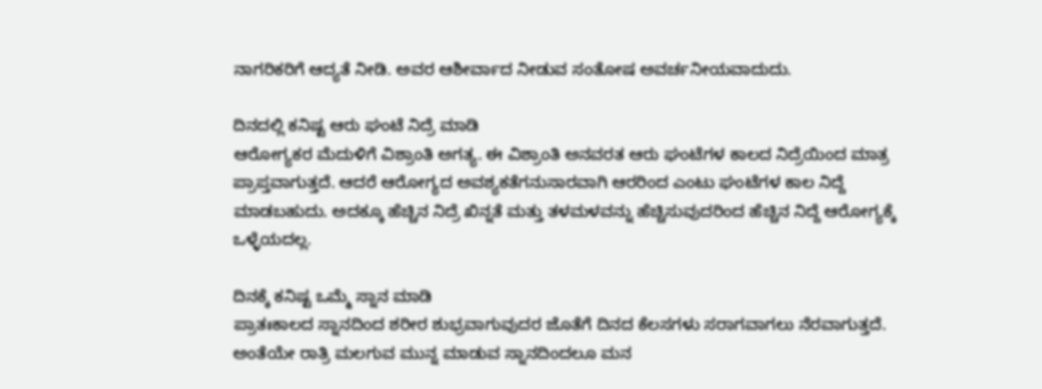ನಾಗರಿಕರಿಗೆ ಆದ್ಯತೆ ನೀಡಿ. ಅವರ ಆಶೀರ್ವಾದ ನೀಡುವ ಸಂತೋಷ ಅವರ್ಚನೀಯವಾದುದು.

ದಿನದಲ್ಲಿ ಕನಿಷ್ಟ ಆರು ಘಂಟೆ ನಿದ್ರೆ ಮಾಡಿ
ಆರೋಗ್ಯಕರ ಮೆದುಳಿಗೆ ವಿಶ್ರಾಂತಿ ಅಗತ್ಯ. ಈ ವಿಶ್ರಾಂತಿ ಅನವರತ ಆರು ಘಂಟೆಗಳ ಕಾಲದ ನಿದ್ರೆಯಿಂದ ಮಾತ್ರ ಪ್ರಾಪ್ತವಾಗುತ್ತದೆ. ಆದರೆ ಆರೋಗ್ಯದ ಅವಶ್ಯಕತೆಗನುಸಾರವಾಗಿ ಆರರಿಂದ ಎಂಟು ಘಂಟೆಗಳ ಕಾಲ ನಿದ್ದೆ ಮಾಡಬಹುದು. ಅದಕ್ಕೂ ಹೆಚ್ಚಿನ ನಿದ್ರೆ ಖಿನ್ನತೆ ಮತ್ತು ತಳಮಳವನ್ನು ಹೆಚ್ಚಿಸುವುದರಿಂದ ಹೆಚ್ಚಿನ ನಿದ್ದೆ ಆರೋಗ್ಯಕ್ಕೆ ಒಳ್ಳೆಯದಲ್ಲ.

ದಿನಕ್ಕೆ ಕನಿಷ್ಟ ಒಮ್ಮೆ ಸ್ನಾನ ಮಾಡಿ
ಪ್ರಾತಃಕಾಲದ ಸ್ನಾನದಿಂದ ಶರೀರ ಶುಭ್ರವಾಗುವುದರ ಜೊತೆಗೆ ದಿನದ ಕೆಲಸಗಳು ಸರಾಗವಾಗಲು ನೆರವಾಗುತ್ತದೆ. ಅಂತೆಯೇ ರಾತ್ರಿ ಮಲಗುವ ಮುನ್ನ ಮಾಡುವ ಸ್ನಾನದಿಂದಲೂ ಮನ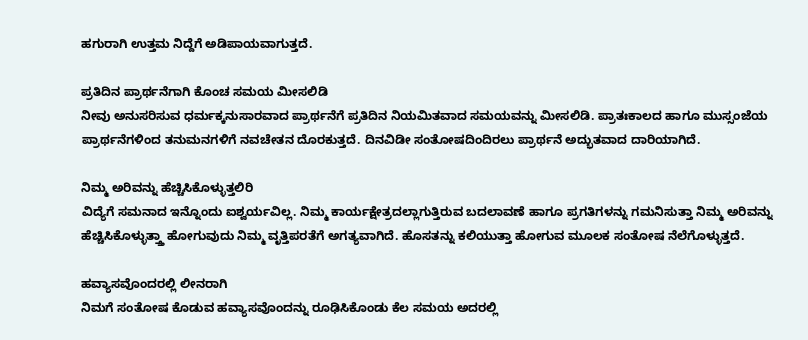ಹಗುರಾಗಿ ಉತ್ತಮ ನಿದ್ದೆಗೆ ಅಡಿಪಾಯವಾಗುತ್ತದೆ.

ಪ್ರತಿದಿನ ಪ್ರಾರ್ಥನೆಗಾಗಿ ಕೊಂಚ ಸಮಯ ಮೀಸಲಿಡಿ
ನೀವು ಅನುಸರಿಸುವ ಧರ್ಮಕ್ಕನುಸಾರವಾದ ಪ್ರಾರ್ಥನೆಗೆ ಪ್ರತಿದಿನ ನಿಯಮಿತವಾದ ಸಮಯವನ್ನು ಮೀಸಲಿಡಿ. ಪ್ರಾತಃಕಾಲದ ಹಾಗೂ ಮುಸ್ಸಂಜೆಯ ಪ್ರಾರ್ಥನೆಗಳಿಂದ ತನುಮನಗಳಿಗೆ ನವಚೇತನ ದೊರಕುತ್ತದೆ. ದಿನವಿಡೀ ಸಂತೋಷದಿಂದಿರಲು ಪ್ರಾರ್ಥನೆ ಅದ್ಭುತವಾದ ದಾರಿಯಾಗಿದೆ.

ನಿಮ್ಮ ಅರಿವನ್ನು ಹೆಚ್ಚಿಸಿಕೊಳ್ಳುತ್ತಲಿರಿ
ವಿದ್ಯೆಗೆ ಸಮನಾದ ಇನ್ನೊಂದು ಐಶ್ವರ್ಯವಿಲ್ಲ. ನಿಮ್ಮ ಕಾರ್ಯಕ್ಷೇತ್ರದಲ್ಲಾಗುತ್ತಿರುವ ಬದಲಾವಣೆ ಹಾಗೂ ಪ್ರಗತಿಗಳನ್ನು ಗಮನಿಸುತ್ತಾ ನಿಮ್ಮ ಅರಿವನ್ನು ಹೆಚ್ಚಿಸಿಕೊಳ್ಳುತ್ತ್ತಾ ಹೋಗುವುದು ನಿಮ್ಮ ವೃತ್ತಿಪರತೆಗೆ ಅಗತ್ಯವಾಗಿದೆ. ಹೊಸತನ್ನು ಕಲಿಯುತ್ತಾ ಹೋಗುವ ಮೂಲಕ ಸಂತೋಷ ನೆಲೆಗೊಳ್ಳುತ್ತದೆ.

ಹವ್ಯಾಸವೊಂದರಲ್ಲಿ ಲೀನರಾಗಿ
ನಿಮಗೆ ಸಂತೋಷ ಕೊಡುವ ಹವ್ಯಾಸವೊಂದನ್ನು ರೂಢಿಸಿಕೊಂಡು ಕೆಲ ಸಮಯ ಅದರಲ್ಲಿ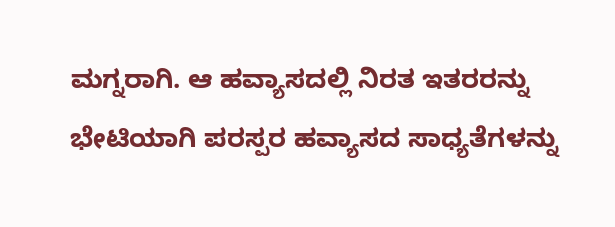ಮಗ್ನರಾಗಿ. ಆ ಹವ್ಯಾಸದಲ್ಲಿ ನಿರತ ಇತರರನ್ನು ಭೇಟಿಯಾಗಿ ಪರಸ್ಪರ ಹವ್ಯಾಸದ ಸಾಧ್ಯತೆಗಳನ್ನು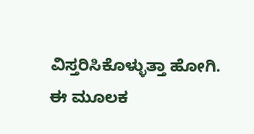ವಿಸ್ತರಿಸಿಕೊಳ್ಳುತ್ತಾ ಹೋಗಿ. ಈ ಮೂಲಕ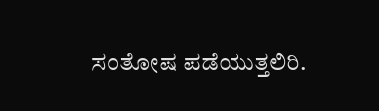ಸಂತೋಷ ಪಡೆಯುತ್ತಲಿರಿ.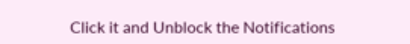Click it and Unblock the Notifications